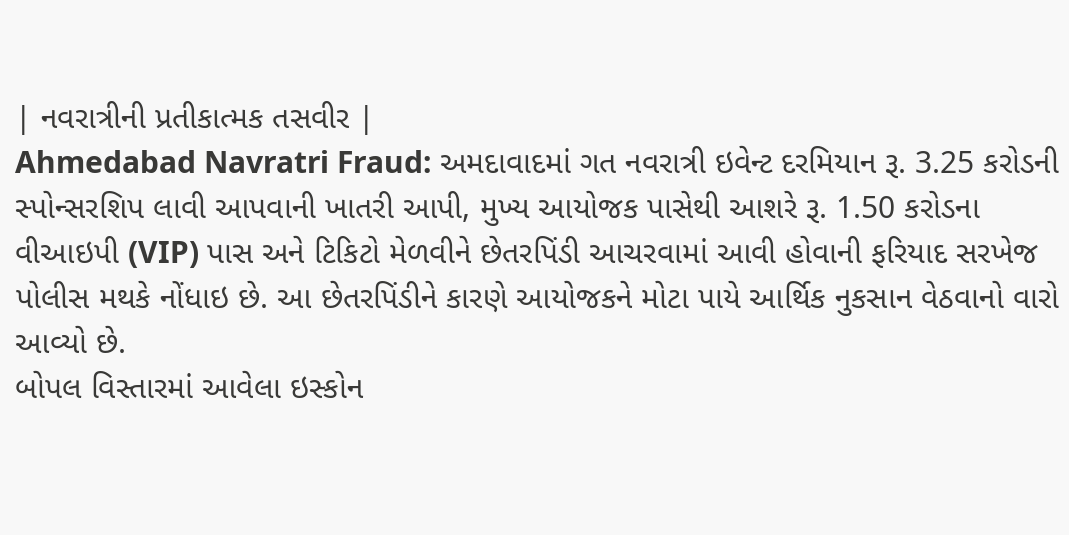| નવરાત્રીની પ્રતીકાત્મક તસવીર |
Ahmedabad Navratri Fraud: અમદાવાદમાં ગત નવરાત્રી ઇવેન્ટ દરમિયાન રૂ. 3.25 કરોડની સ્પોન્સરશિપ લાવી આપવાની ખાતરી આપી, મુખ્ય આયોજક પાસેથી આશરે રૂ. 1.50 કરોડના વીઆઇપી (VIP) પાસ અને ટિકિટો મેળવીને છેતરપિંડી આચરવામાં આવી હોવાની ફરિયાદ સરખેજ પોલીસ મથકે નોંધાઇ છે. આ છેતરપિંડીને કારણે આયોજકને મોટા પાયે આર્થિક નુકસાન વેઠવાનો વારો આવ્યો છે.
બોપલ વિસ્તારમાં આવેલા ઇસ્કોન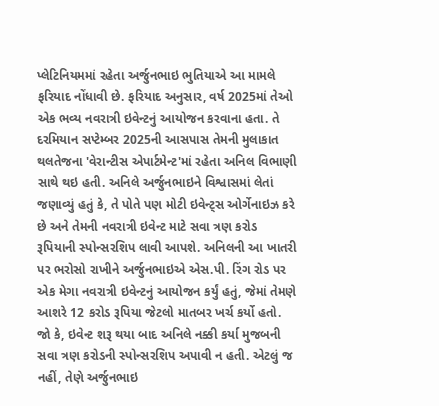પ્લેટિનિયમમાં રહેતા અર્જુનભાઇ ભુતિયાએ આ મામલે ફરિયાદ નોંધાવી છે. ફરિયાદ અનુસાર, વર્ષ 2025માં તેઓ એક ભવ્ય નવરાત્રી ઇવેન્ટનું આયોજન કરવાના હતા. તે દરમિયાન સપ્ટેમ્બર 2025ની આસપાસ તેમની મુલાકાત થલતેજના 'વેરાન્ટીસ એપાર્ટમેન્ટ'માં રહેતા અનિલ વિભાણી સાથે થઇ હતી. અનિલે અર્જુનભાઇને વિશ્વાસમાં લેતાં જણાવ્યું હતું કે, તે પોતે પણ મોટી ઇવેન્ટ્સ ઓર્ગેનાઇઝ કરે છે અને તેમની નવરાત્રી ઇવેન્ટ માટે સવા ત્રણ કરોડ રૂપિયાની સ્પોન્સરશિપ લાવી આપશે. અનિલની આ ખાતરી પર ભરોસો રાખીને અર્જુનભાઇએ એસ.પી. રિંગ રોડ પર એક મેગા નવરાત્રી ઇવેન્ટનું આયોજન કર્યું હતું, જેમાં તેમણે આશરે 12 કરોડ રૂપિયા જેટલો માતબર ખર્ચ કર્યો હતો.
જો કે, ઇવેન્ટ શરૂ થયા બાદ અનિલે નક્કી કર્યા મુજબની સવા ત્રણ કરોડની સ્પોન્સરશિપ અપાવી ન હતી. એટલું જ નહીં, તેણે અર્જુનભાઇ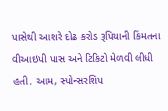પાસેથી આશરે દોઢ કરોડ રૂપિયાની કિંમતના વીઆઇપી પાસ અને ટિકિટો મેળવી લીધી હતી. આમ, સ્પોન્સરશિપ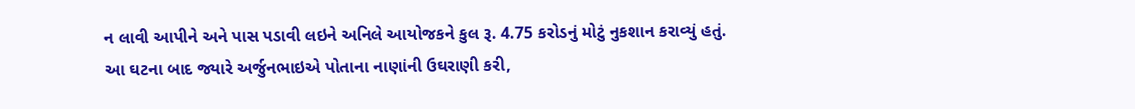ન લાવી આપીને અને પાસ પડાવી લઇને અનિલે આયોજકને કુલ રૂ. 4.75 કરોડનું મોટું નુકશાન કરાવ્યું હતું.
આ ઘટના બાદ જ્યારે અર્જુનભાઇએ પોતાના નાણાંની ઉઘરાણી કરી,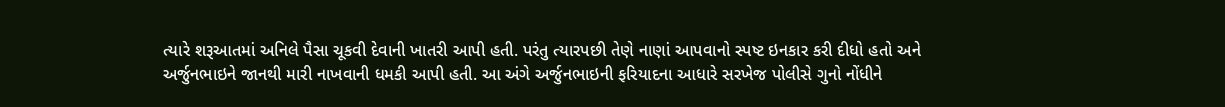ત્યારે શરૂઆતમાં અનિલે પૈસા ચૂકવી દેવાની ખાતરી આપી હતી. પરંતુ ત્યારપછી તેણે નાણાં આપવાનો સ્પષ્ટ ઇનકાર કરી દીધો હતો અને અર્જુનભાઇને જાનથી મારી નાખવાની ધમકી આપી હતી. આ અંગે અર્જુનભાઇની ફરિયાદના આધારે સરખેજ પોલીસે ગુનો નોંધીને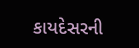કાયદેસરની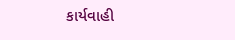કાર્યવાહી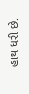હાથ ધરી છે.